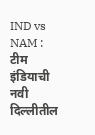IND vs NAM : टीम इंडियाची नवी दिल्लीतील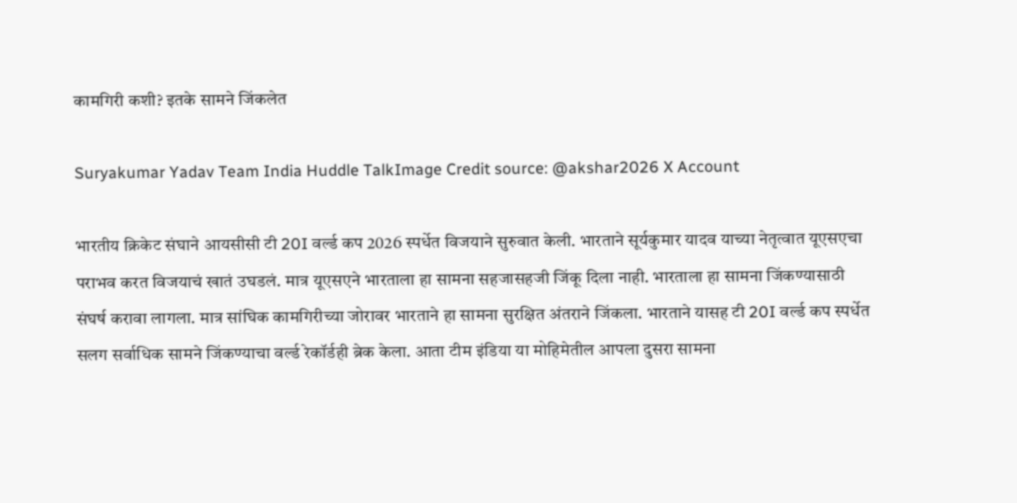कामगिरी कशी? इतके सामने जिंकलेत

Suryakumar Yadav Team India Huddle TalkImage Credit source: @akshar2026 X Account

भारतीय क्रिकेट संघाने आयसीसी टी 20I वर्ल्ड कप 2026 स्पर्धेत विजयाने सुरुवात केली. भारताने सूर्यकुमार यादव याच्या नेतृत्वात यूएसएचा पराभव करत विजयाचं खातं उघडलं. मात्र यूएसएने भारताला हा सामना सहजासहजी जिंकू दिला नाही. भारताला हा सामना जिंकण्यासाठी संघर्ष करावा लागला. मात्र सांघिक कामगिरीच्या जोरावर भारताने हा सामना सुरक्षित अंतराने जिंकला. भारताने यासह टी 20I वर्ल्ड कप स्पर्धेत सलग सर्वाधिक सामने जिंकण्याचा वर्ल्ड रेकॉर्डही ब्रेक केला. आता टीम इंडिया या मोहिमेतील आपला दुसरा सामना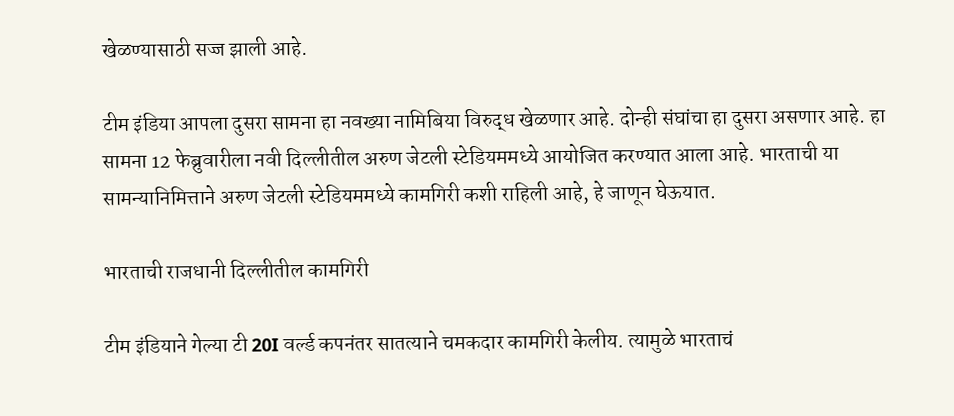खेळण्यासाठी सज्ज झाली आहे.

टीम इंडिया आपला दुसरा सामना हा नवख्या नामिबिया विरुद्ध खेळणार आहे. दोन्ही संघांचा हा दुसरा असणार आहे. हा सामना 12 फेब्रुवारीला नवी दिल्लीतील अरुण जेटली स्टेडियममध्ये आयोजित करण्यात आला आहे. भारताची या सामन्यानिमित्ताने अरुण जेटली स्टेडियममध्ये कामगिरी कशी राहिली आहे, हे जाणून घेऊयात.

भारताची राजधानी दिल्लीतील कामगिरी

टीम इंडियाने गेल्या टी 20I वर्ल्ड कपनंतर सातत्याने चमकदार कामगिरी केलीय. त्यामुळे भारताचं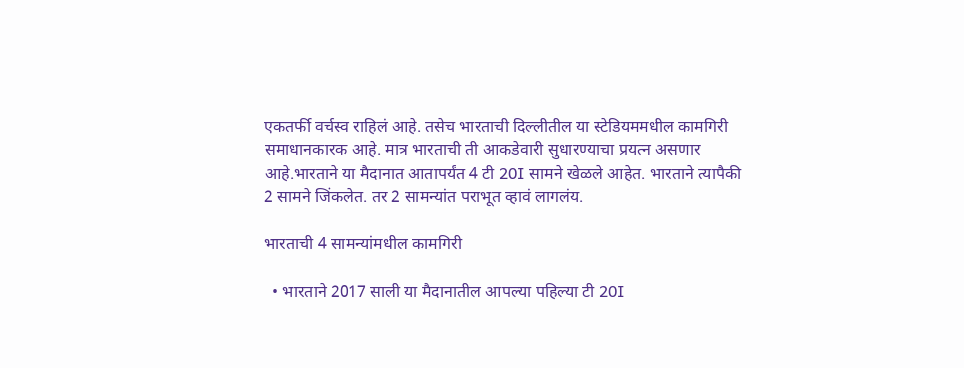एकतर्फी वर्चस्व राहिलं आहे. तसेच भारताची दिल्लीतील या स्टेडियममधील कामगिरी समाधानकारक आहे. मात्र भारताची ती आकडेवारी सुधारण्याचा प्रयत्न असणार आहे.भारताने या मैदानात आतापर्यंत 4 टी 20I सामने खेळले आहेत. भारताने त्यापैकी 2 सामने जिंकलेत. तर 2 सामन्यांत पराभूत व्हावं लागलंय.

भारताची 4 सामन्यांमधील कामगिरी

  • भारताने 2017 साली या मैदानातील आपल्या पहिल्या टी 20I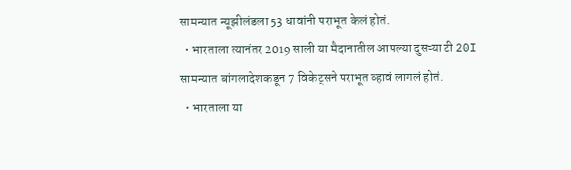सामन्यात न्यूझीलंडला 53 धावांनी पराभूत केलं होतं.
  • भारताला त्यानंतर 2019 साली या मैदानातील आपल्या दुसऱ्या टी 20I सामन्यात बांगलादेशकडून 7 विकेट्सने पराभूत व्हावं लागलं होतं.
  • भारताला या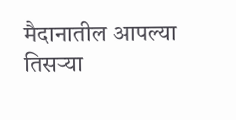मैदानातील आपल्या तिसऱ्या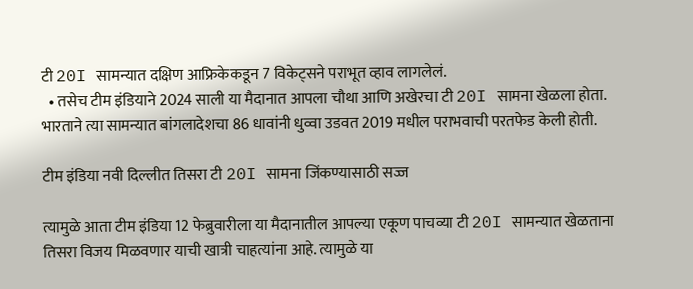टी 20I सामन्यात दक्षिण आफ्रिकेकडून 7 विकेट्सने पराभूत व्हाव लागलेलं.
  • तसेच टीम इंडियाने 2024 साली या मैदानात आपला चौथा आणि अखेरचा टी 20I सामना खेळला होता. भारताने त्या सामन्यात बांगलादेशचा 86 धावांनी धुव्वा उडवत 2019 मधील पराभवाची परतफेड केली होती.

टीम इंडिया नवी दिल्लीत तिसरा टी 20I सामना जिंकण्यासाठी सज्ज

त्यामुळे आता टीम इंडिया 12 फेब्रुवारीला या मैदानातील आपल्या एकूण पाचव्या टी 20I सामन्यात खेळताना तिसरा विजय मिळवणार याची खात्री चाहत्यांना आहे. त्यामुळे या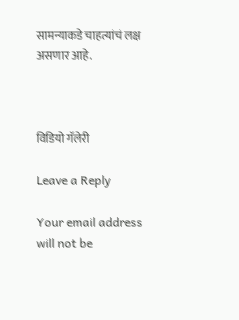सामन्याकडे चाहत्यांचं लक्ष असणार आहे.



विडियो गॅलेरी

Leave a Reply

Your email address will not be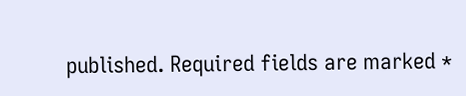published. Required fields are marked *